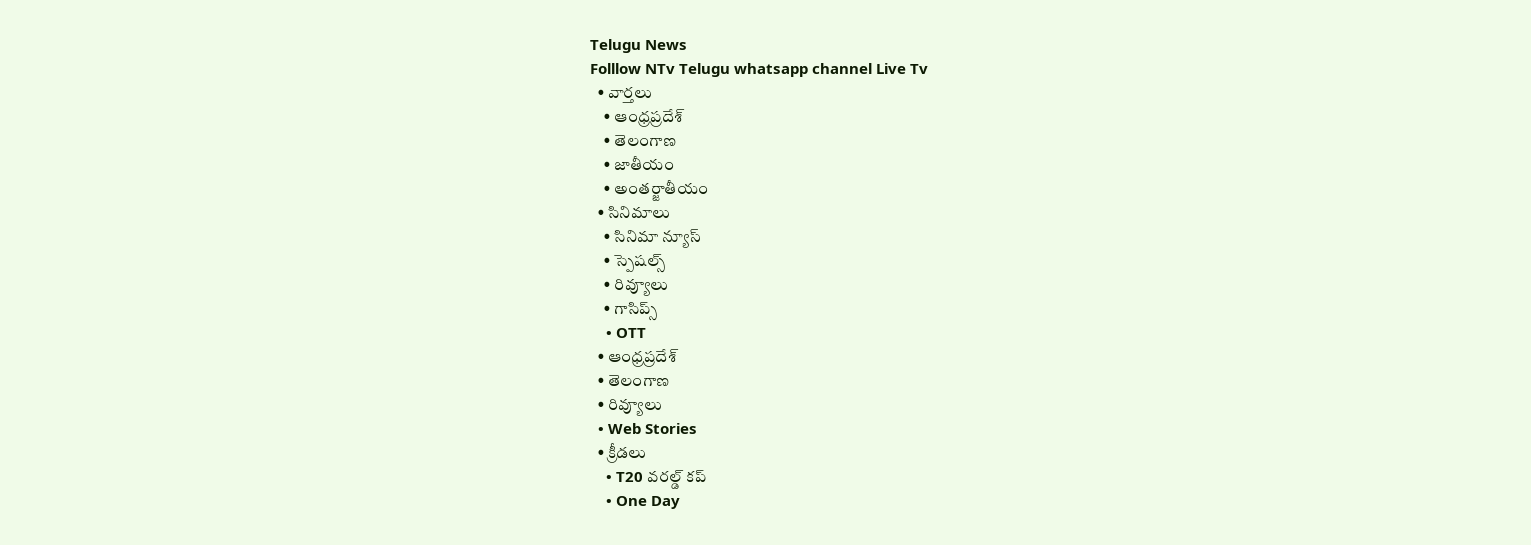Telugu News
Folllow NTv Telugu whatsapp channel Live Tv
  • వార్తలు
    • ఆంధ్రప్రదేశ్
    • తెలంగాణ
    • జాతీయం
    • అంతర్జాతీయం
  • సినిమాలు
    • సినిమా న్యూస్
    • స్పెషల్స్
    • రివ్యూలు
    • గాసిప్స్
    • OTT
  • ఆంధ్రప్రదేశ్
  • తెలంగాణ
  • రివ్యూలు
  • Web Stories
  • క్రీడలు
    • T20 వరల్డ్ కప్
    • One Day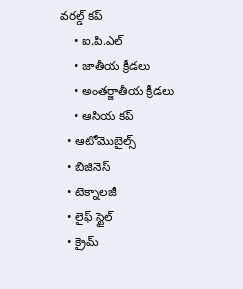వరల్డ్ కప్
    • ఐ.పి.ఎల్
    • జాతీయ క్రీడలు
    • అంతర్జాతీయ క్రీడలు
    • ఆసియ కప్
  • ఆటోమొబైల్స్
  • బిజినెస్‌
  • టెక్నాలజీ
  • లైఫ్ స్టైల్
  • క్రైమ్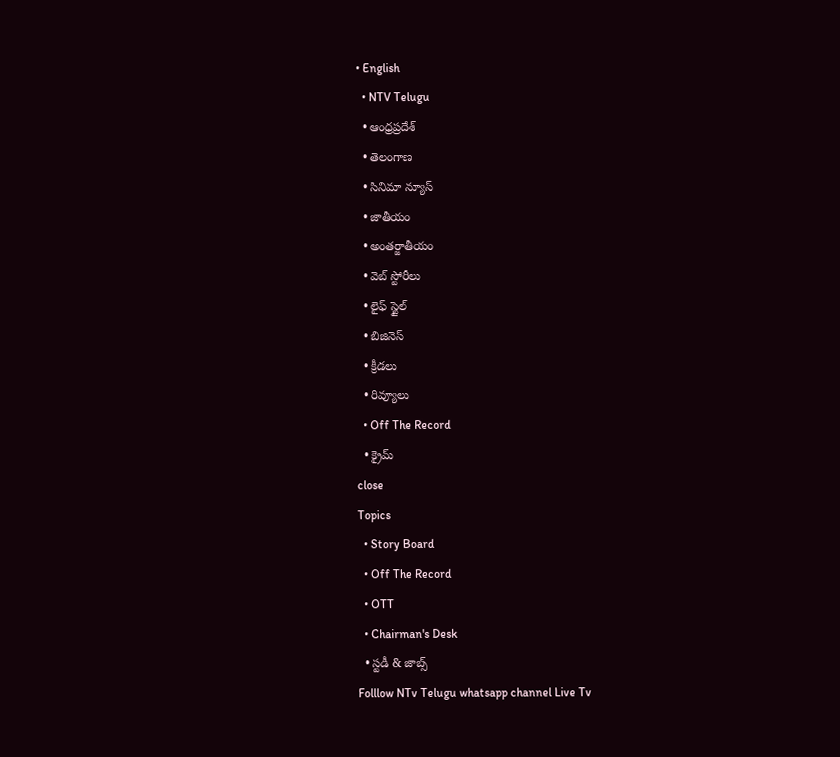• English
  • NTV Telugu
  • ఆంధ్రప్రదేశ్
  • తెలంగాణ
  • సినిమా న్యూస్
  • జాతీయం
  • అంతర్జాతీయం
  • వెబ్ స్టోరీలు
  • లైఫ్ స్టైల్
  • బిజినెస్‌
  • క్రీడలు
  • రివ్యూలు
  • Off The Record
  • క్రైమ్
close
Topics
  • Story Board
  • Off The Record
  • OTT
  • Chairman's Desk
  • స్టడీ & జాబ్స్
Folllow NTv Telugu whatsapp channel Live Tv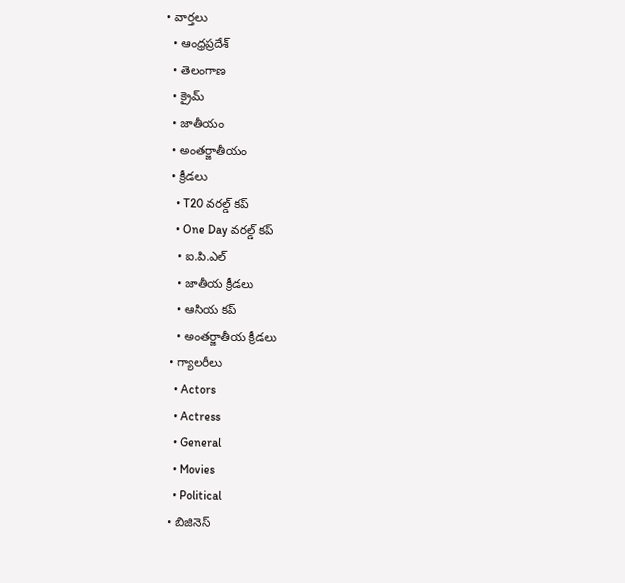• వార్తలు
  • ఆంధ్రప్రదేశ్
  • తెలంగాణ
  • క్రైమ్
  • జాతీయం
  • అంతర్జాతీయం
  • క్రీడలు
    • T20 వరల్డ్ కప్
    • One Day వరల్డ్ కప్
    • ఐ.పి.ఎల్
    • జాతీయ క్రీడలు
    • ఆసియ కప్
    • అంతర్జాతీయ క్రీడలు
  • గ్యాలరీలు
    • Actors
    • Actress
    • General
    • Movies
    • Political
  • బిజినెస్‌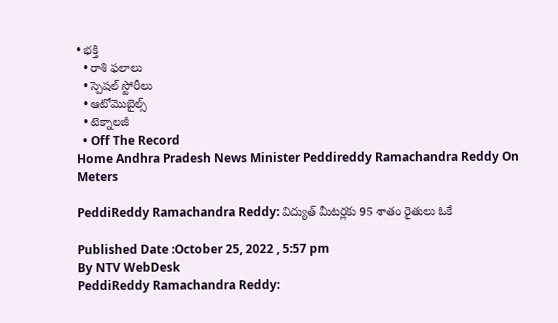• భక్తి
  • రాశి ఫలాలు
  • స్పెషల్‌ స్టోరీలు
  • ఆటోమొబైల్స్
  • టెక్నాలజీ
  • Off The Record
Home Andhra Pradesh News Minister Peddireddy Ramachandra Reddy On Meters

PeddiReddy Ramachandra Reddy: విద్యుత్ మీటర్లకు 95 శాతం రైతులు ఓకే

Published Date :October 25, 2022 , 5:57 pm
By NTV WebDesk
PeddiReddy Ramachandra Reddy: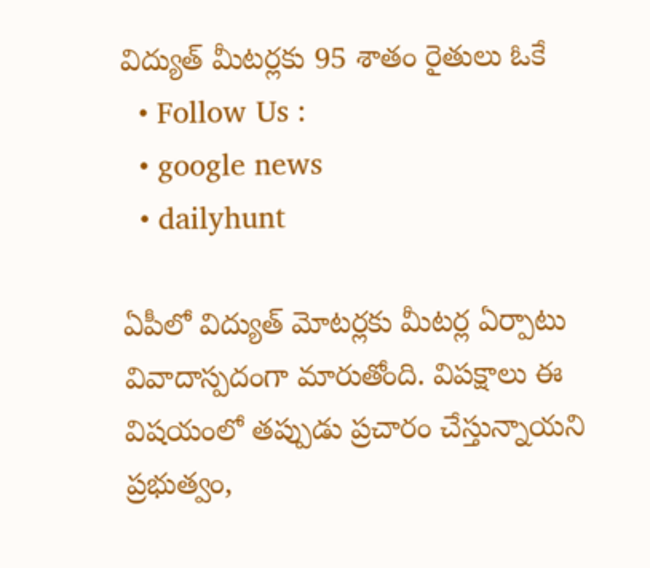విద్యుత్ మీటర్లకు 95 శాతం రైతులు ఓకే
  • Follow Us :
  • google news
  • dailyhunt

ఏపీలో విద్యుత్ మోటర్లకు మీటర్ల ఏర్పాటు వివాదాస్పదంగా మారుతోంది. విపక్షాలు ఈ విషయంలో తప్పుడు ప్రచారం చేస్తున్నాయని ప్రభుత్వం,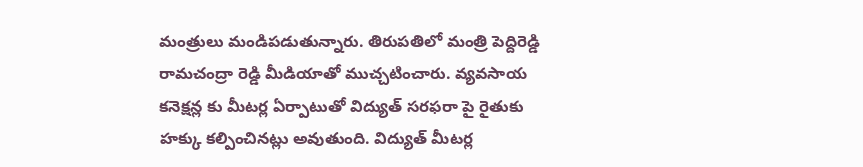మంత్రులు మండిపడుతున్నారు. తిరుపతిలో మంత్రి పెద్దిరెడ్డి రామచంద్రా రెడ్డి మీడియాతో ముచ్చటించారు. వ్యవసాయ కనెక్షన్ల కు మీటర్ల ఏర్పాటుతో విద్యుత్ సరఫరా పై రైతుకు హక్కు కల్పించినట్లు అవుతుంది. విద్యుత్ మీటర్ల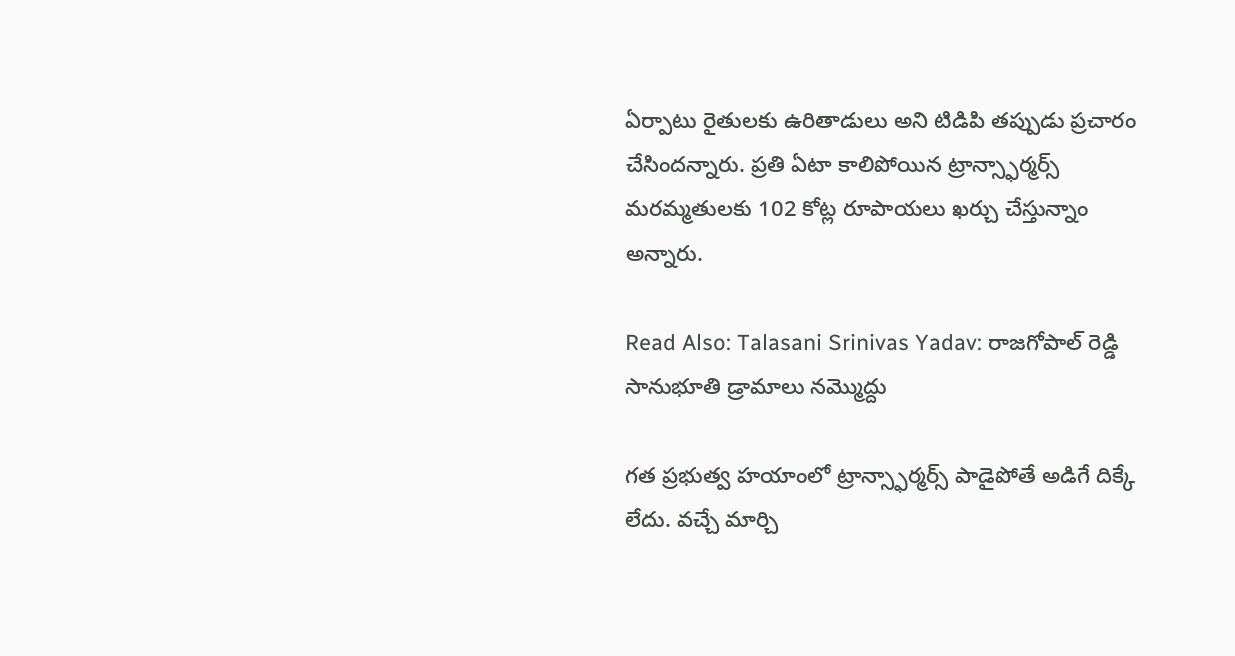ఏర్పాటు రైతులకు ఉరితాడులు అని టిడిపి తప్పుడు ప్రచారం చేసిందన్నారు. ప్రతి ఏటా కాలిపోయిన ట్రాన్స్ఫార్మర్స్ మరమ్మతులకు 102 కోట్ల రూపాయలు ఖర్చు చేస్తున్నాం అన్నారు.

Read Also: Talasani Srinivas Yadav: రాజగోపాల్ రెడ్డి సానుభూతి డ్రామాలు నమ్మొద్దు

గత ప్రభుత్వ హయాంలో ట్రాన్స్ఫార్మర్స్ పాడైపోతే అడిగే దిక్కే లేదు. వచ్చే మార్చి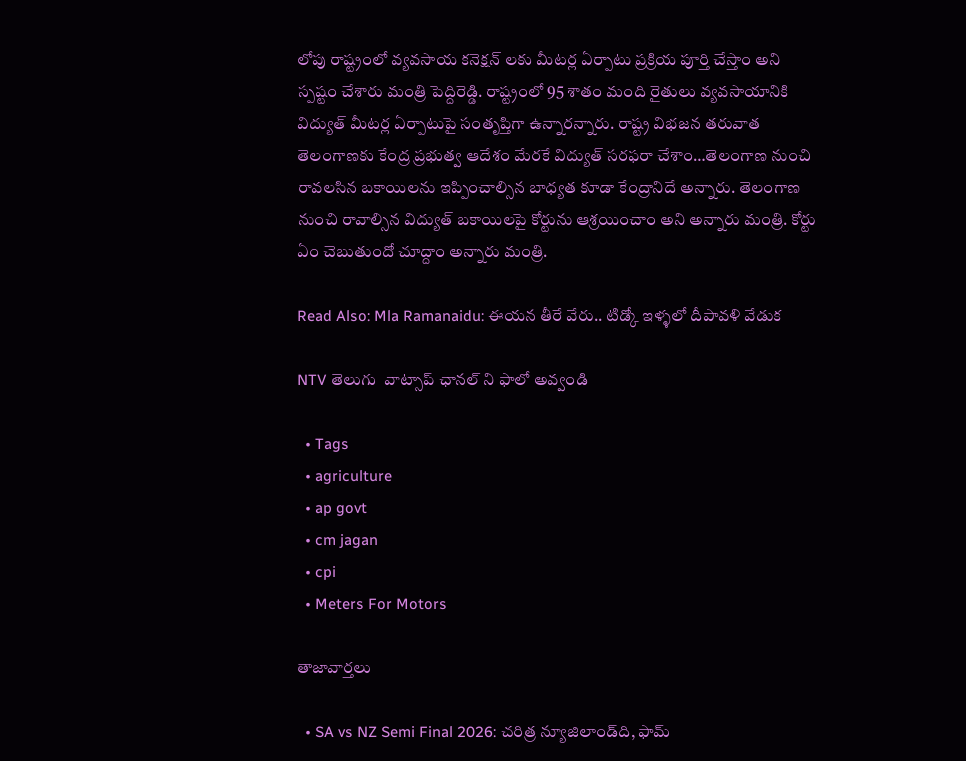లోపు రాష్ట్రంలో వ్యవసాయ కనెక్షన్ లకు మీటర్ల ఏర్పాటు ప్రక్రియ పూర్తి చేస్తాం అని స్పష్టం చేశారు మంత్రి పెద్దిరెడ్డి. రాష్ట్రంలో 95 శాతం మంది రైతులు వ్యవసాయానికి విద్యుత్ మీటర్ల ఏర్పాటుపై సంతృప్తిగా ఉన్నారన్నారు. రాష్ట్ర విభజన తరువాత తెలంగాణకు కేంద్ర ప్రభుత్వ ఆదేశం మేరకే విద్యుత్ సరఫరా చేశాం…తెలంగాణ నుంచి రావలసిన బకాయిలను ఇప్పించాల్సిన బాధ్యత కూడా కేంద్రానిదే అన్నారు. తెలంగాణ నుంచి రావాల్సిన విద్యుత్ బకాయిలపై కోర్టును ఆశ్రయించాం అని అన్నారు మంత్రి. కోర్టు ఏం చెబుతుందో చూద్దాం అన్నారు మంత్రి.

Read Also: Mla Ramanaidu: ఈయన తీరే వేరు.. టిడ్కో ఇళ్ళలో దీపావళి వేడుక

NTV తెలుగు  వాట్సాప్ ఛానల్ ని ఫాలో అవ్వండి

  • Tags
  • agriculture
  • ap govt
  • cm jagan
  • cpi
  • Meters For Motors

తాజావార్తలు

  • SA vs NZ Semi Final 2026: చరిత్ర న్యూజిలాండ్‌ది, ఫామ్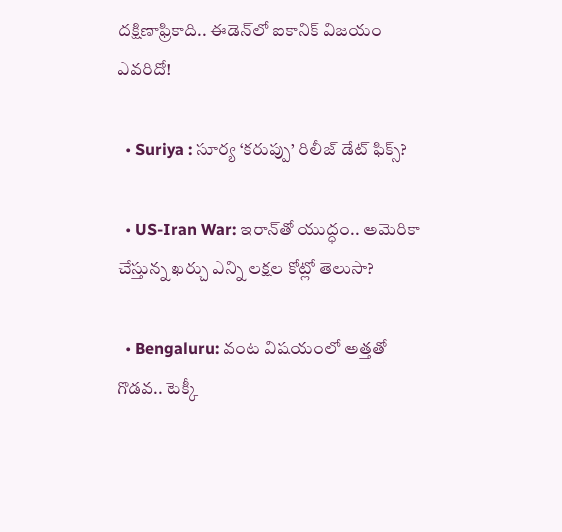దక్షిణాఫ్రికాది.. ఈడెన్‌లో ఐకానిక్ విజయం ఎవరిదో!

  • Suriya : సూర్య ‘కరుప్పు’ రిలీజ్ డేట్ ఫిక్స్?

  • US-Iran War: ఇరాన్‌తో యుద్ధం.. అమెరికా చేస్తున్న ఖర్చు ఎన్ని లక్షల కోట్లో తెలుసా?

  • Bengaluru: వంట విషయంలో అత్తతో గొడవ.. టెక్కీ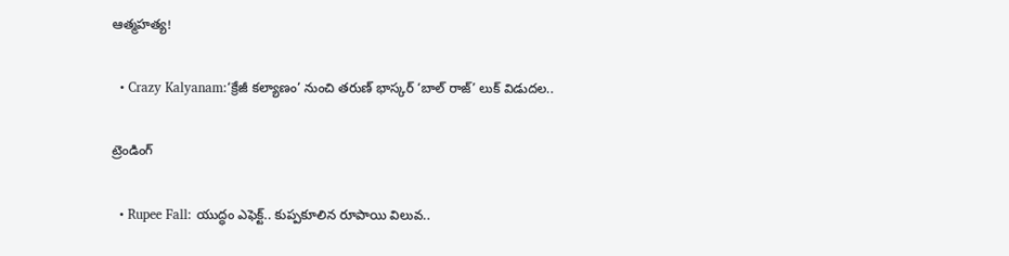ఆత్మహత్య!

  • Crazy Kalyanam:‘క్రేజీ కల్యాణం’ నుంచి తరుణ్ భాస్కర్ ‘బాల్ రాజ్’ లుక్ విడుదల..

ట్రెండింగ్‌

  • Rupee Fall: యుద్ధం ఎఫెక్ట్.. కుప్పకూలిన రూపాయి విలువ..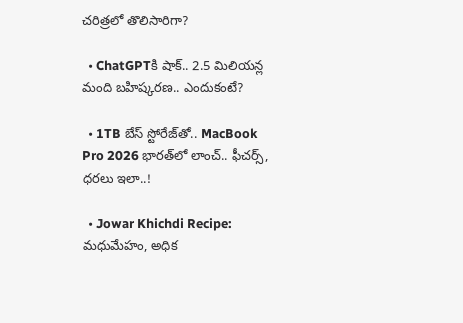చరిత్రలో తొలిసారిగా?

  • ChatGPTకి షాక్.. 2.5 మిలియన్ల మంది బహిష్కరణ.. ఎందుకంటే?

  • 1TB బేస్ స్టోరేజ్‌తో.. MacBook Pro 2026 భారత్‌లో లాంచ్.. ఫీచర్స్, ధరలు ఇలా..!

  • Jowar Khichdi Recipe: మధుమేహం, అధిక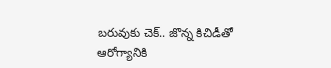బరువుకు చెక్.. జొన్న కిచిడీతో ఆరోగ్యానికి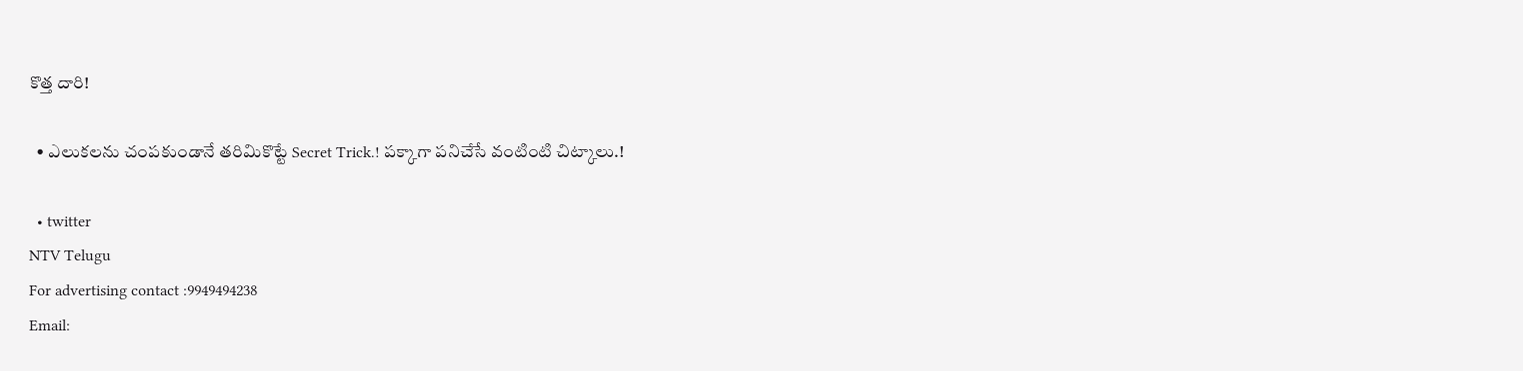కొత్త దారి!

  • ఎలుకలను చంపకుండానే తరిమికొట్టే Secret Trick.! పక్కాగా పనిచేసే వంటింటి చిట్కాలు.!

  • twitter
NTV Telugu
For advertising contact :9949494238
Email: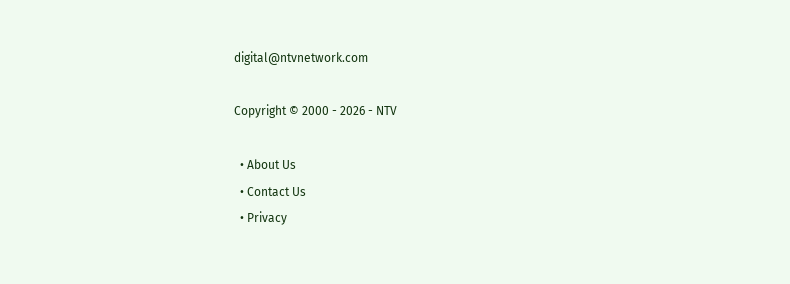digital@ntvnetwork.com

Copyright © 2000 - 2026 - NTV

  • About Us
  • Contact Us
  • Privacy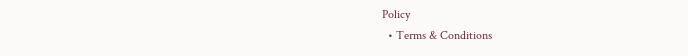Policy
  • Terms & Conditions